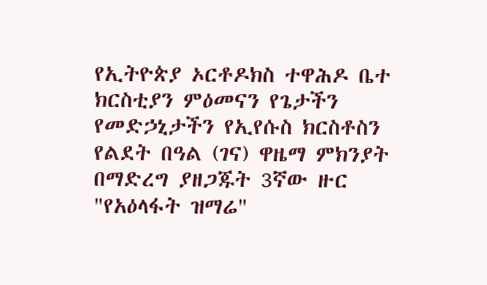የኢትዮጵያ ኦርቶዶክስ ተዋሕዶ ቤተ ክርስቲያን ምዕመናን የጌታችን የመድኃኒታችን የኢየሱስ ክርስቶስን የልደት በዓል (ገና) ዋዜማ ምክንያት በማድረግ ያዘጋጁት 3ኛው ዙር "የአዕላፋት ዝማሬ"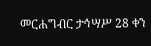መርሐግብር ታኅሣሥ 28 ቀን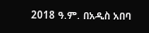2018 ዓ.ም. በአዲስ አበባ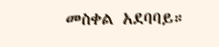መስቀል አደባባይ።